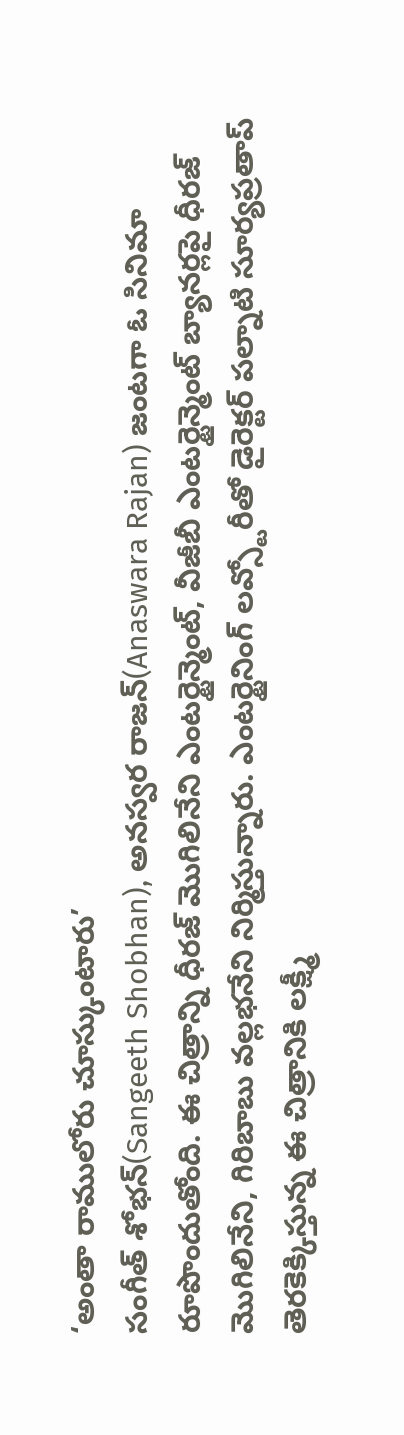‘అంతా రాములోరు చూస్కుంటారు’
సంగీత్ శోభన్(Sangeeth Shobhan), అనస్వర రాజన్(Anaswara Rajan) జంటగా ఓ సినిమా రూపొందుతోంది. ఈ చిత్రాన్ని ధీరజ్ మొగిలినేని ఎంటర్టైన్మెంట్, వీజీబీ ఎంటర్టైన్మెంట్ బ్యానర్లపై ధీరజ్ మొగిలినేని, గిరిబాబు వల్లభనేని నిర్మిస్తున్నారు. ఎంటర్టైనింగ్ లవ్స్టోరీతో డైరెక్టర్ పల్నాటి సూర్యప్రతాప్ తెరకెక్కిస్తున్న ఈ చిత్రానికి లక్ష్మీ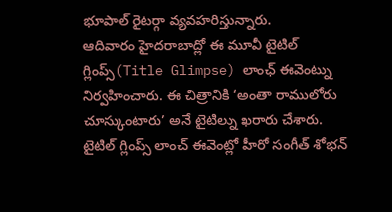భూపాల్ రైటర్గా వ్యవహరిస్తున్నారు.
ఆదివారం హైదరాబాద్లో ఈ మూవీ టైటిల్ గ్లింప్స్(Title Glimpse) లాంఛ్ ఈవెంట్ను నిర్వహించారు. ఈ చిత్రానికి ‘అంతా రాములోరు చూస్కుంటారు’ అనే టైటిల్ను ఖరారు చేశారు. టైటిల్ గ్లింప్స్ లాంచ్ ఈవెంట్లో హీరో సంగీత్ శోభన్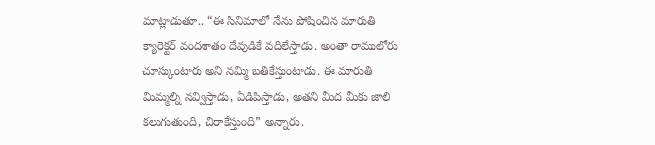మాట్లాడుతూ.. “ఈ సినిమాలో నేను పోషించిన మారుతి క్యారెక్టర్ వందశాతం దేవుడికే వదిలేస్తాడు. అంతా రాములోరు చూస్కుంటారు అని నమ్మి బతికేస్తుంటాడు. ఈ మారుతి మిమ్మల్ని నవ్విస్తాడు, ఏడిపిస్తాడు, అతని మీద మీకు జాలి కలుగుతుంది, చిరాకేస్తుంది” అన్నారు.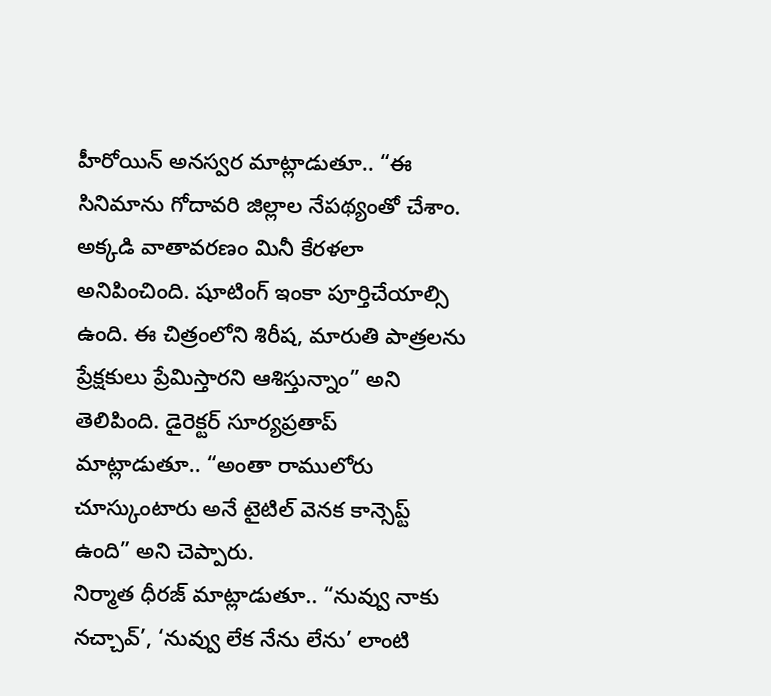హీరోయిన్ అనస్వర మాట్లాడుతూ.. “ఈ సినిమాను గోదావరి జిల్లాల నేపథ్యంతో చేశాం. అక్కడి వాతావరణం మినీ కేరళలా అనిపించింది. షూటింగ్ ఇంకా పూర్తిచేయాల్సి ఉంది. ఈ చిత్రంలోని శిరీష, మారుతి పాత్రలను ప్రేక్షకులు ప్రేమిస్తారని ఆశిస్తున్నాం” అని తెలిపింది. డైరెక్టర్ సూర్యప్రతాప్ మాట్లాడుతూ.. “అంతా రాములోరు చూస్కుంటారు అనే టైటిల్ వెనక కాన్సెప్ట్ ఉంది” అని చెప్పారు.
నిర్మాత ధీరజ్ మాట్లాడుతూ.. “నువ్వు నాకు నచ్చావ్’, ‘నువ్వు లేక నేను లేను’ లాంటి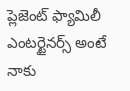ప్లెజెంట్ ఫ్యామిలీ ఎంటర్టైనర్స్ అంటే నాకు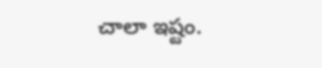చాలా ఇష్టం.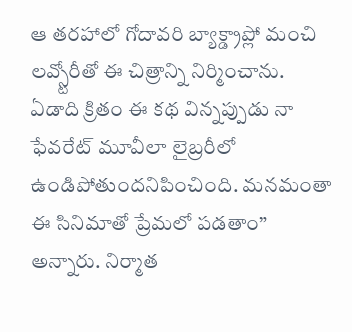ఆ తరహాలో గోదావరి బ్యాక్డ్రాప్లో మంచి లవ్స్టోరీతో ఈ చిత్రాన్ని నిర్మించాను. ఏడాది క్రితం ఈ కథ విన్నప్పుడు నా ఫేవరేట్ మూవీలా లైబ్రరీలో ఉండిపోతుందనిపించింది. మనమంతా ఈ సినిమాతో ప్రేమలో పడతాం” అన్నారు. నిర్మాత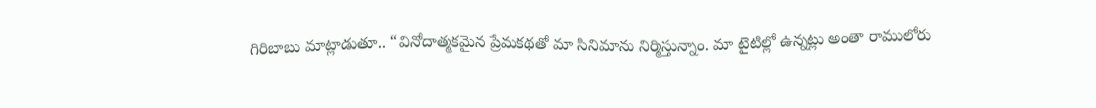గిరిబాబు మాట్లాడుతూ.. “వినోదాత్మకమైన ప్రేమకథతో మా సినిమాను నిర్మిస్తున్నాం. మా టైటిల్లో ఉన్నట్లు అంతా రాములోరు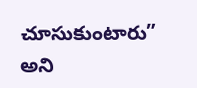చూసుకుంటారు” అని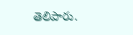తెలిపారు.